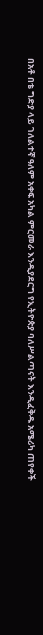በአቶ በቴ ግድያ ላይ ገለልተኛ ዓለም አቀፍ አካል ምርመራ እንዲያደርግ የኢትዮጵያ ባለሥልጣናት እንዲፈቅዱ አሜሪካ ጠየቀች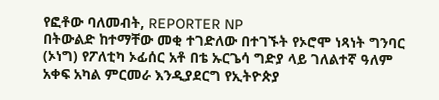የፎቶው ባለመብት, REPORTER NP
በትውልድ ከተማቸው መቂ ተገድለው በተገኙት የኦሮሞ ነጻነት ግንባር (ኦነግ) የፖለቲካ ኦፊሰር አቶ በቴ ኡርጌሳ ግድያ ላይ ገለልተኛ ዓለም አቀፍ አካል ምርመራ እንዲያደርግ የኢትዮጵያ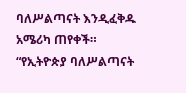ባለሥልጣናት እንዲፈቅዱ አሜሪካ ጠየቀች።
“የኢትዮጵያ ባለሥልጣናት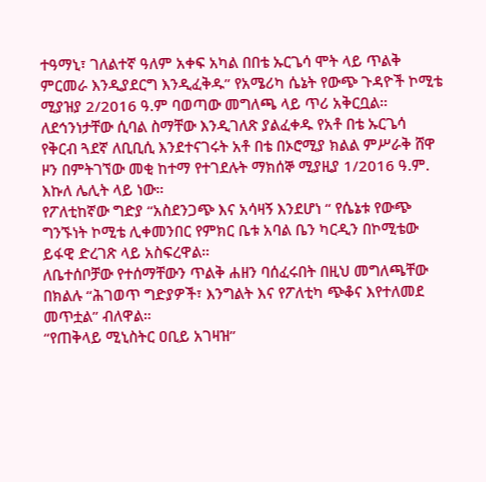ተዓማኒ፣ ገለልተኛ ዓለም አቀፍ አካል በበቴ ኡርጌሳ ሞት ላይ ጥልቅ ምርመራ እንዲያደርግ እንዲፈቅዱ” የአሜሪካ ሴኔት የውጭ ጉዳዮች ኮሚቴ ሚያዝያ 2/2016 ዓ.ም ባወጣው መግለጫ ላይ ጥሪ አቅርቧል።
ለደኅንነታቸው ሲባል ስማቸው እንዲገለጽ ያልፈቀዱ የአቶ በቴ ኡርጌሳ የቅርብ ጓደኛ ለቢቢሲ እንደተናገሩት አቶ በቴ በኦሮሚያ ክልል ምሥራቅ ሸዋ ዞን በምትገኘው መቂ ከተማ የተገደሉት ማክሰኞ ሚያዚያ 1/2016 ዓ.ም. እኩለ ሌሊት ላይ ነው።
የፖለቲከኛው ግድያ “አስደንጋጭ እና አሳዛኝ እንደሆነ “ የሴኔቱ የውጭ ግንኙነት ኮሚቴ ሊቀመንበር የምክር ቤቱ አባል ቤን ካርዲን በኮሚቴው ይፋዊ ድረገጽ ላይ አስፍረዋል።
ለቤተሰቦቻው የተሰማቸውን ጥልቅ ሐዘን ባሰፈሩበት በዚህ መግለጫቸው በክልሉ “ሕገወጥ ግድያዎች፣ እንግልት እና የፖለቲካ ጭቆና እየተለመደ መጥቷል” ብለዋል።
“የጠቅላይ ሚኒስትር ዐቢይ አገዛዝ”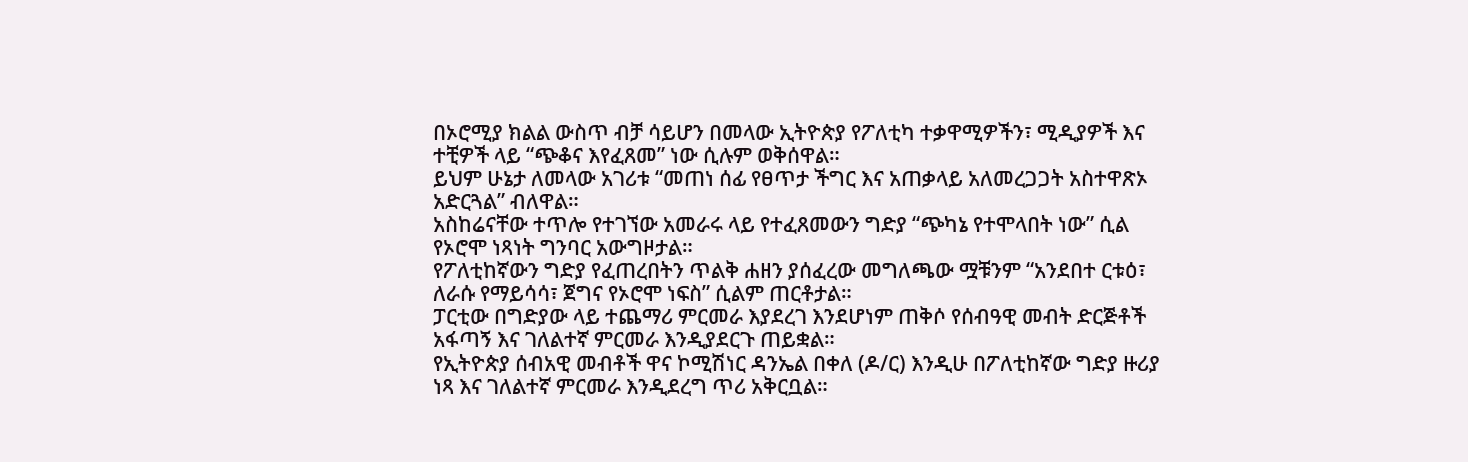በኦሮሚያ ክልል ውስጥ ብቻ ሳይሆን በመላው ኢትዮጵያ የፖለቲካ ተቃዋሚዎችን፣ ሚዲያዎች እና ተቺዎች ላይ “ጭቆና እየፈጸመ” ነው ሲሉም ወቅሰዋል።
ይህም ሁኔታ ለመላው አገሪቱ “መጠነ ሰፊ የፀጥታ ችግር እና አጠቃላይ አለመረጋጋት አስተዋጽኦ አድርጓል” ብለዋል።
አስከሬናቸው ተጥሎ የተገኘው አመራሩ ላይ የተፈጸመውን ግድያ “ጭካኔ የተሞላበት ነው” ሲል የኦሮሞ ነጻነት ግንባር አውግዞታል።
የፖለቲከኛውን ግድያ የፈጠረበትን ጥልቅ ሐዘን ያሰፈረው መግለጫው ሟቹንም “አንደበተ ርቱዕ፣ ለራሱ የማይሳሳ፣ ጀግና የኦሮሞ ነፍስ” ሲልም ጠርቶታል።
ፓርቲው በግድያው ላይ ተጨማሪ ምርመራ እያደረገ እንደሆነም ጠቅሶ የሰብዓዊ መብት ድርጅቶች አፋጣኝ እና ገለልተኛ ምርመራ እንዲያደርጉ ጠይቋል።
የኢትዮጵያ ሰብአዊ መብቶች ዋና ኮሚሽነር ዳንኤል በቀለ (ዶ/ር) እንዲሁ በፖለቲከኛው ግድያ ዙሪያ ነጻ እና ገለልተኛ ምርመራ እንዲደረግ ጥሪ አቅርቧል።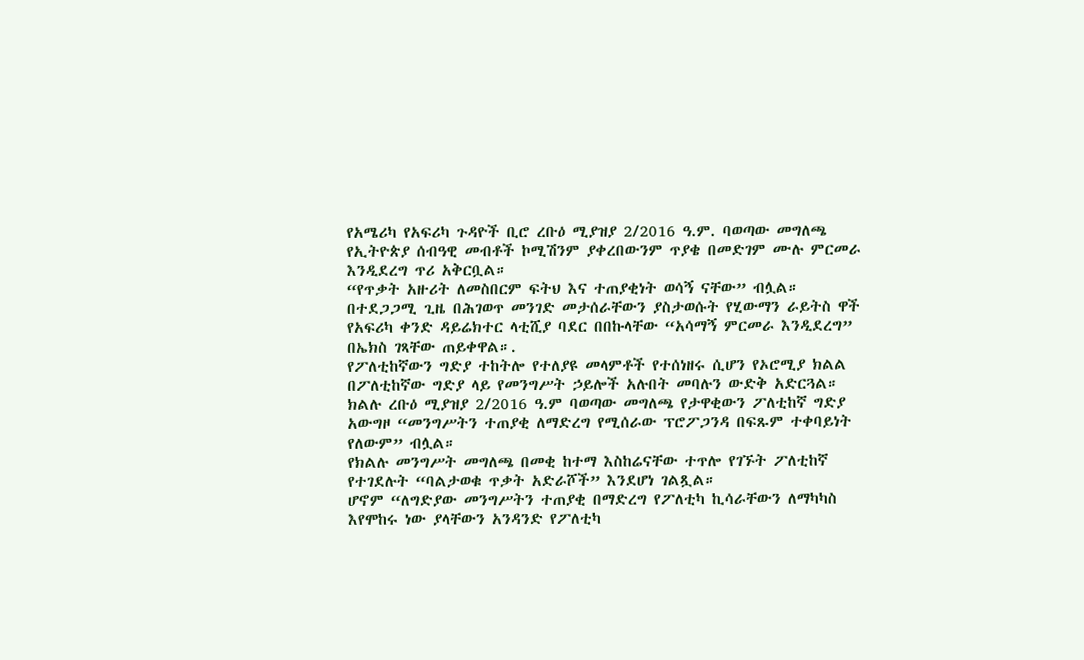የአሜሪካ የአፍሪካ ጉዳዮች ቢሮ ረቡዕ ሚያዝያ 2/2016 ዓ.ም. ባወጣው መግለጫ የኢትዮጵያ ሰብዓዊ መብቶች ኮሚሽንም ያቀረበውንም ጥያቄ በመድገም ሙሉ ምርመራ እንዲደረግ ጥሪ አቅርቧል።
“የጥቃት አዙሪት ለመስበርም ፍትህ እና ተጠያቂነት ወሳኝ ናቸው” ብሏል።
በተደጋጋሚ ጊዜ በሕገወጥ መንገድ መታሰራቸውን ያስታወሱት የሂውማን ራይትስ ዋች የአፍሪካ ቀንድ ዳይሬክተር ላቲሺያ ባደር በበኩላቸው “አሳማኝ ምርመራ እንዲደረግ” በኤክስ ገጻቸው ጠይቀዋል።.
የፖለቲከኛውን ግድያ ተከትሎ የተለያዩ መላምቶች የተሰነዘሩ ሲሆን የኦሮሚያ ክልል በፖለቲከኛው ግድያ ላይ የመንግሥት ኃይሎች አሉበት መባሉን ውድቅ አድርጓል።
ክልሉ ረቡዕ ሚያዝያ 2/2016 ዓ.ም ባወጣው መግለጫ የታዋቂውን ፖለቲከኛ ግድያ አውግዞ “መንግሥትን ተጠያቂ ለማድረግ የሚሰራው ፕሮፖጋንዳ በፍጹም ተቀባይነት የለውም” ብሏል።
የክልሉ መንግሥት መግለጫ በመቂ ከተማ እስከሬናቸው ተጥሎ የገኙት ፖለቲከኛ የተገደሉት “ባልታወቁ ጥቃት አድራሾች” እንደሆነ ገልጿል።
ሆኖም “ለግድያው መንግሥትን ተጠያቂ በማድረግ የፖለቲካ ኪሳራቸውን ለማካካስ እየሞከሩ ነው ያላቸውን አንዳንድ የፖለቲካ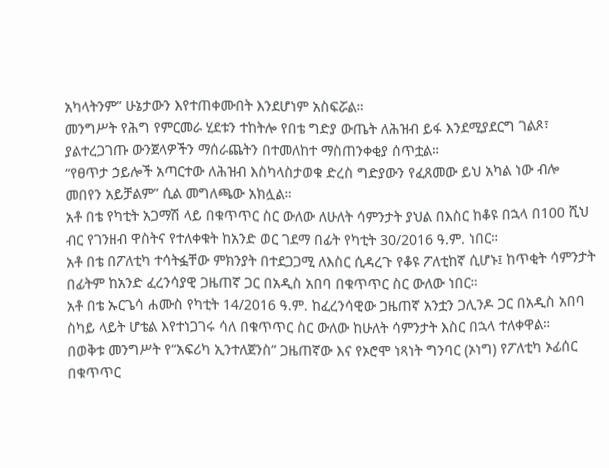አካላትንም” ሁኔታውን እየተጠቀሙበት እንደሆነም አስፍሯል።
መንግሥት የሕግ የምርመራ ሂደቱን ተከትሎ የበቴ ግድያ ውጤት ለሕዝብ ይፋ እንደሚያደርግ ገልጾ፣ ያልተረጋገጡ ውንጀላዎችን ማሰራጨትን በተመለከተ ማስጠንቀቂያ ሰጥቷል።
“የፀጥታ ኃይሎች አጣርተው ለሕዝብ እስካላስታወቁ ድረስ ግድያውን የፈጸመው ይህ አካል ነው ብሎ መበየን አይቻልም” ሲል መግለጫው አክሏል።
አቶ በቴ የካቲት አጋማሽ ላይ በቁጥጥር ስር ውለው ለሁለት ሳምንታት ያህል በእስር ከቆዩ በኋላ በ100 ሺህ ብር የገንዘብ ዋስትና የተለቀቁት ከአንድ ወር ገደማ በፊት የካቲት 30/2016 ዓ.ም. ነበር።
አቶ በቴ በፖለቲካ ተሳትፏቸው ምክንያት በተደጋጋሚ ለእስር ሲዳረጉ የቆዩ ፖለቲከኛ ሲሆኑ፤ ከጥቂት ሳምንታት በፊትም ከአንድ ፈረንሳያዊ ጋዜጠኛ ጋር በአዲስ አበባ በቁጥጥር ስር ውለው ነበር።
አቶ በቴ ኡርጌሳ ሐሙስ የካቲት 14/2016 ዓ.ም. ከፈረንሳዊው ጋዜጠኛ አንቷን ጋሊንዶ ጋር በአዲስ አበባ ስካይ ላይት ሆቴል እየተነጋገሩ ሳለ በቁጥጥር ስር ውለው ከሁለት ሳምንታት እስር በኋላ ተለቀዋል።
በወቅቱ መንግሥት የ“አፍሪካ ኢንተለጀንስ” ጋዜጠኛው እና የኦሮሞ ነጻነት ግንባር (ኦነግ) የፖለቲካ ኦፊሰር በቁጥጥር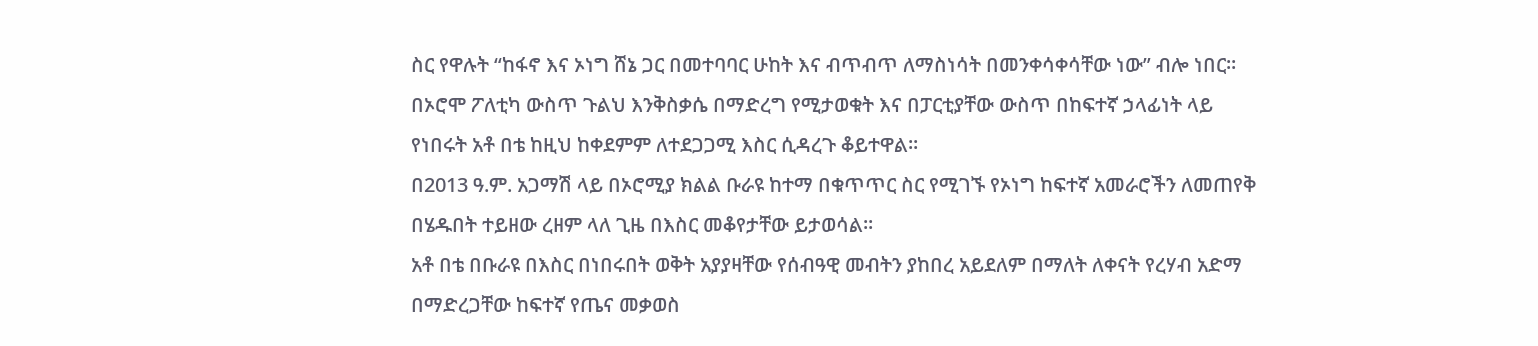ስር የዋሉት “ከፋኖ እና ኦነግ ሸኔ ጋር በመተባባር ሁከት እና ብጥብጥ ለማስነሳት በመንቀሳቀሳቸው ነው” ብሎ ነበር።
በኦሮሞ ፖለቲካ ውስጥ ጉልህ እንቅስቃሴ በማድረግ የሚታወቁት እና በፓርቲያቸው ውስጥ በከፍተኛ ኃላፊነት ላይ የነበሩት አቶ በቴ ከዚህ ከቀደምም ለተደጋጋሚ እስር ሲዳረጉ ቆይተዋል።
በ2013 ዓ.ም. አጋማሽ ላይ በኦሮሚያ ክልል ቡራዩ ከተማ በቁጥጥር ስር የሚገኙ የኦነግ ከፍተኛ አመራሮችን ለመጠየቅ በሄዱበት ተይዘው ረዘም ላለ ጊዜ በእስር መቆየታቸው ይታወሳል።
አቶ በቴ በቡራዩ በእስር በነበሩበት ወቅት አያያዛቸው የሰብዓዊ መብትን ያከበረ አይደለም በማለት ለቀናት የረሃብ አድማ በማድረጋቸው ከፍተኛ የጤና መቃወስ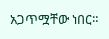አጋጥሟቸው ነበር።